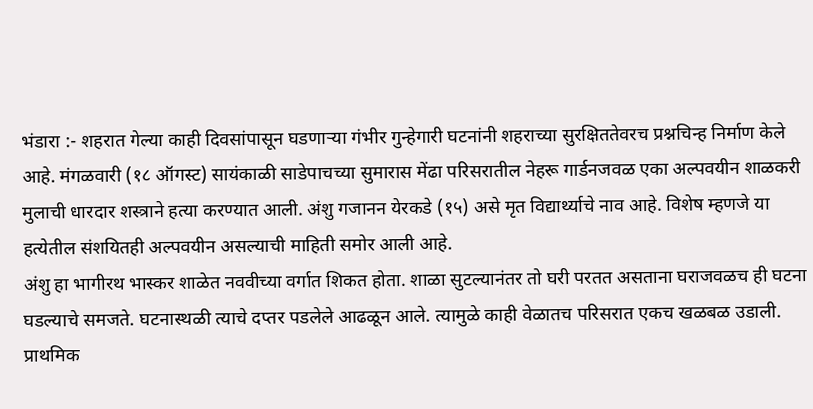भंडारा :- शहरात गेल्या काही दिवसांपासून घडणाऱ्या गंभीर गुन्हेगारी घटनांनी शहराच्या सुरक्षिततेवरच प्रश्नचिन्ह निर्माण केले आहे. मंगळवारी (१८ ऑगस्ट) सायंकाळी साडेपाचच्या सुमारास मेंढा परिसरातील नेहरू गार्डनजवळ एका अल्पवयीन शाळकरी मुलाची धारदार शस्त्राने हत्या करण्यात आली. अंशु गजानन येरकडे (१५) असे मृत विद्यार्थ्याचे नाव आहे. विशेष म्हणजे या हत्येतील संशयितही अल्पवयीन असल्याची माहिती समोर आली आहे.
अंशु हा भागीरथ भास्कर शाळेत नववीच्या वर्गात शिकत होता. शाळा सुटल्यानंतर तो घरी परतत असताना घराजवळच ही घटना घडल्याचे समजते. घटनास्थळी त्याचे दप्तर पडलेले आढळून आले. त्यामुळे काही वेळातच परिसरात एकच खळबळ उडाली.
प्राथमिक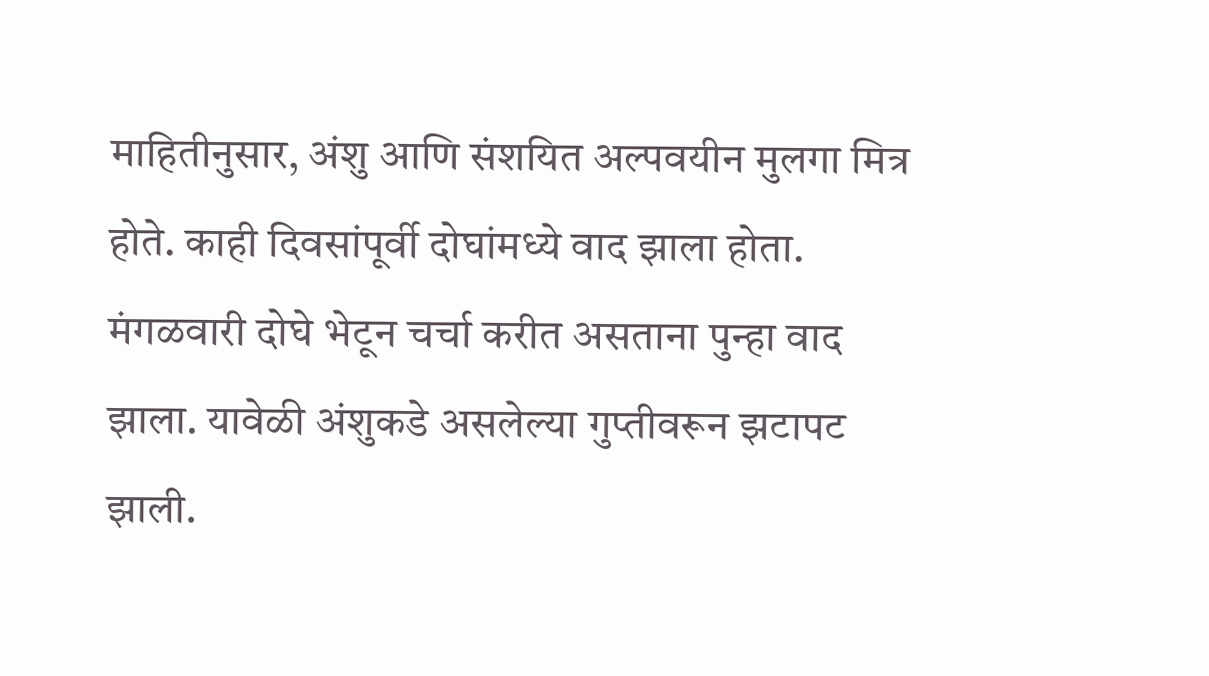माहितीनुसार, अंशु आणि संशयित अल्पवयीन मुलगा मित्र होते. काही दिवसांपूर्वी दोघांमध्ये वाद झाला होता. मंगळवारी दोघे भेटून चर्चा करीत असताना पुन्हा वाद झाला. यावेळी अंशुकडे असलेल्या गुप्तीवरून झटापट झाली.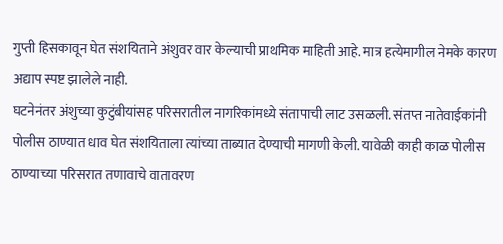गुप्ती हिसकावून घेत संशयिताने अंशुवर वार केल्याची प्राथमिक माहिती आहे. मात्र हत्येमागील नेमके कारण अद्याप स्पष्ट झालेले नाही.
घटनेनंतर अंशुच्या कुटुंबीयांसह परिसरातील नागरिकांमध्ये संतापाची लाट उसळली. संतप्त नातेवाईकांनी पोलीस ठाण्यात धाव घेत संशयिताला त्यांच्या ताब्यात देण्याची मागणी केली. यावेळी काही काळ पोलीस ठाण्याच्या परिसरात तणावाचे वातावरण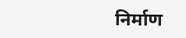निर्माण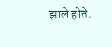झाले होते.